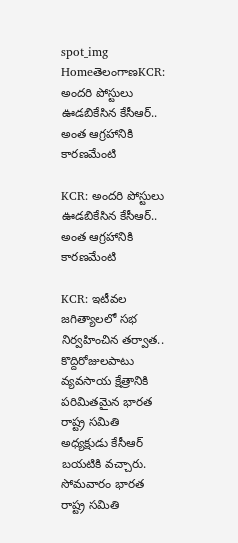spot_img
HomeతెలంగాణKCR: అందరి పోస్టులు ఊడబికేసిన కేసీఆర్.. అంత ఆగ్రహానికి కారణమేంటి

KCR: అందరి పోస్టులు ఊడబికేసిన కేసీఆర్.. అంత ఆగ్రహానికి కారణమేంటి

KCR: ఇటీవల జగిత్యాలలో సభ నిర్వహించిన తర్వాత.. కొద్దిరోజులపాటు వ్యవసాయ క్షేత్రానికి పరిమితమైన భారత రాష్ట్ర సమితి అధ్యక్షుడు కేసీఆర్ బయటికి వచ్చారు. సోమవారం భారత రాష్ట్ర సమితి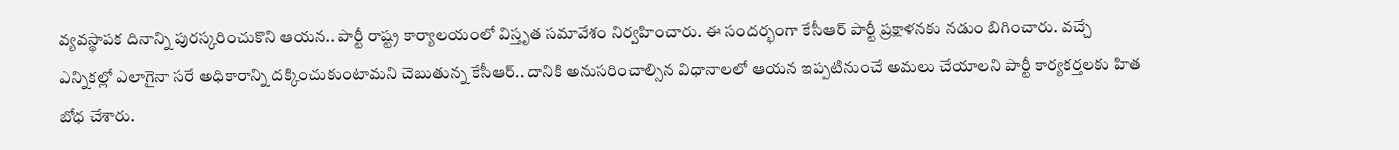వ్యవస్థాపక దినాన్ని పురస్కరించుకొని ఆయన.. పార్టీ రాష్ట్ర కార్యాలయంలో విస్తృత సమావేశం నిర్వహించారు. ఈ సందర్భంగా కేసీఆర్ పార్టీ ప్రక్షాళనకు నడుం బిగించారు. వచ్చే ఎన్నికల్లో ఎలాగైనా సరే అధికారాన్ని దక్కించుకుంటామని చెబుతున్న కేసీఆర్.. దానికి అనుసరించాల్సిన విధానాలలో ఆయన ఇప్పటినుంచే అమలు చేయాలని పార్టీ కార్యకర్తలకు హిత బోధ చేశారు.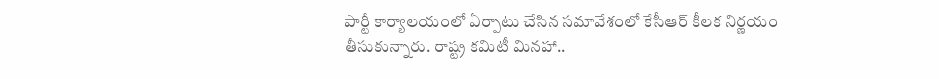పార్టీ కార్యాలయంలో ఏర్పాటు చేసిన సమావేశంలో కేసీఆర్ కీలక నిర్ణయం తీసుకున్నారు. రాష్ట్ర కమిటీ మినహా..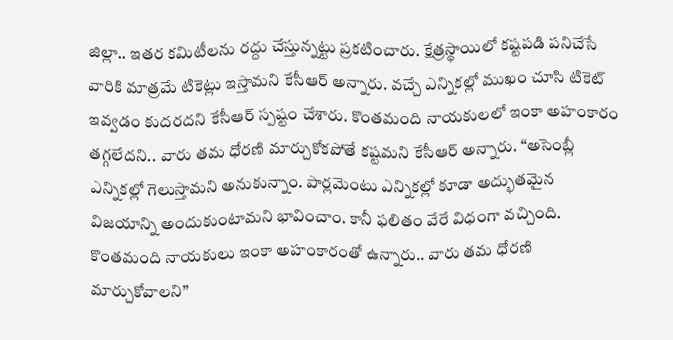జిల్లా.. ఇతర కమిటీలను రద్దు చేస్తున్నట్టు ప్రకటించారు. క్షేత్రస్థాయిలో కష్టపడి పనిచేసే వారికి మాత్రమే టికెట్లు ఇస్తామని కేసీఆర్ అన్నారు. వచ్చే ఎన్నికల్లో ముఖం చూసి టికెట్ ఇవ్వడం కుదరదని కేసీఆర్ స్పష్టం చేశారు. కొంతమంది నాయకులలో ఇంకా అహంకారం తగ్గలేదని.. వారు తమ ధోరణి మార్చుకోకపోతే కష్టమని కేసీఆర్ అన్నారు. “అసెంబ్లీ ఎన్నికల్లో గెలుస్తామని అనుకున్నాం. పార్లమెంటు ఎన్నికల్లో కూడా అద్భుతమైన విజయాన్ని అందుకుంటామని భావించాం. కానీ ఫలితం వేరే విధంగా వచ్చింది. కొంతమంది నాయకులు ఇంకా అహంకారంతో ఉన్నారు.. వారు తమ ధోరణి మార్చుకోవాలని”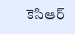కెసిఆర్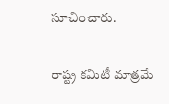సూచించారు.

రాష్ట్ర కమిటీ మాత్రమే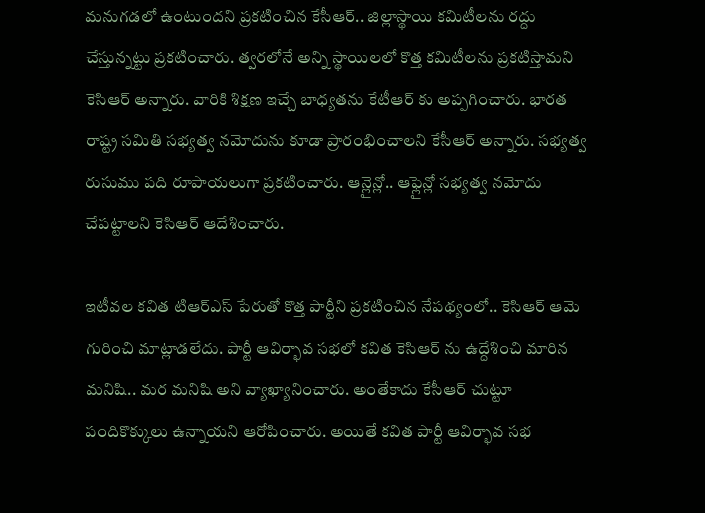మనుగడలో ఉంటుందని ప్రకటించిన కేసీఆర్.. జిల్లాస్థాయి కమిటీలను రద్దు చేస్తున్నట్టు ప్రకటించారు. త్వరలోనే అన్ని స్థాయిలలో కొత్త కమిటీలను ప్రకటిస్తామని కెసిఆర్ అన్నారు. వారికి శిక్షణ ఇచ్చే బాధ్యతను కేటీఆర్ కు అప్పగించారు. భారత రాష్ట్ర సమితి సభ్యత్వ నమోదును కూడా ప్రారంభించాలని కేసీఆర్ అన్నారు. సభ్యత్వ రుసుము పది రూపాయలుగా ప్రకటించారు. ఆన్లైన్లో.. ఆఫ్లైన్లో సభ్యత్వ నమోదు చేపట్టాలని కెసిఆర్ ఆదేశించారు.

ఇటీవల కవిత టిఆర్ఎస్ పేరుతో కొత్త పార్టీని ప్రకటించిన నేపథ్యంలో.. కెసిఆర్ ఆమె గురించి మాట్లాడలేదు. పార్టీ ఆవిర్భావ సభలో కవిత కెసిఆర్ ను ఉద్దేశించి మారిన మనిషి.. మర మనిషి అని వ్యాఖ్యానించారు. అంతేకాదు కేసీఆర్ చుట్టూ పందికొక్కులు ఉన్నాయని ఆరోపించారు. అయితే కవిత పార్టీ ఆవిర్భావ సభ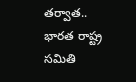తర్వాత.. భారత రాష్ట్ర సమితి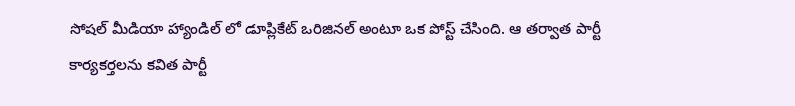సోషల్ మీడియా హ్యాండిల్ లో డూప్లికేట్ ఒరిజినల్ అంటూ ఒక పోస్ట్ చేసింది. ఆ తర్వాత పార్టీ కార్యకర్తలను కవిత పార్టీ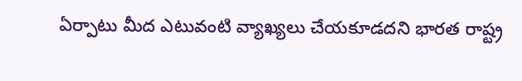ఏర్పాటు మీద ఎటువంటి వ్యాఖ్యలు చేయకూడదని భారత రాష్ట్ర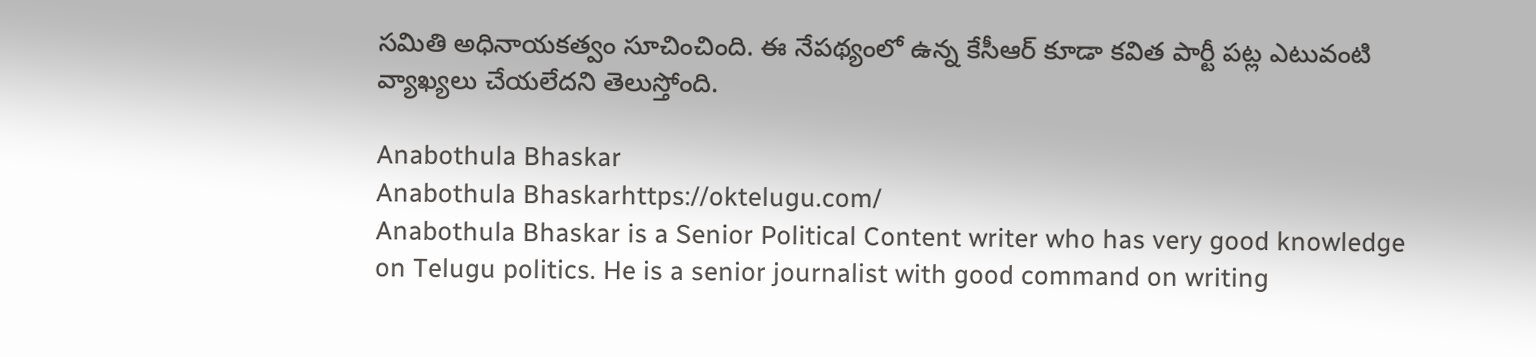సమితి అధినాయకత్వం సూచించింది. ఈ నేపథ్యంలో ఉన్న కేసీఆర్ కూడా కవిత పార్టీ పట్ల ఎటువంటి వ్యాఖ్యలు చేయలేదని తెలుస్తోంది.

Anabothula Bhaskar
Anabothula Bhaskarhttps://oktelugu.com/
Anabothula Bhaskar is a Senior Political Content writer who has very good knowledge on Telugu politics. He is a senior journalist with good command on writing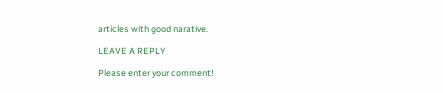articles with good narative.

LEAVE A REPLY

Please enter your comment!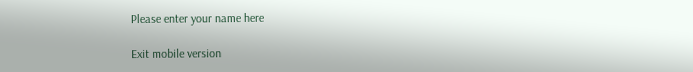Please enter your name here

Exit mobile version